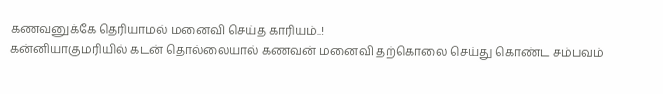கணவனுக்கே தெரியாமல் மனைவி செய்த காரியம்..!
கன்னியாகுமரியில் கடன் தொல்லையால் கணவன் மனைவி தற்கொலை செய்து கொண்ட சம்பவம்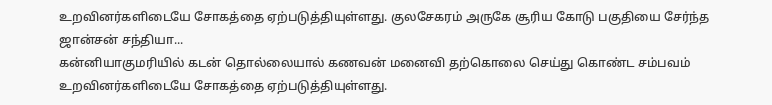உறவினர்களிடையே சோகத்தை ஏற்படுத்தியுள்ளது. குலசேகரம் அருகே சூரிய கோடு பகுதியை சேர்ந்த ஜான்சன் சந்தியா...
கன்னியாகுமரியில் கடன் தொல்லையால் கணவன் மனைவி தற்கொலை செய்து கொண்ட சம்பவம் உறவினர்களிடையே சோகத்தை ஏற்படுத்தியுள்ளது.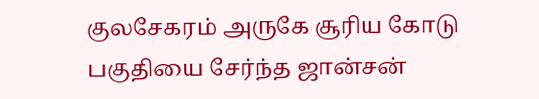குலசேகரம் அருகே சூரிய கோடு பகுதியை சேர்ந்த ஜான்சன்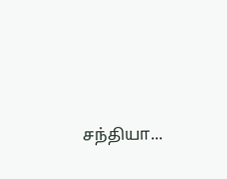சந்தியா...